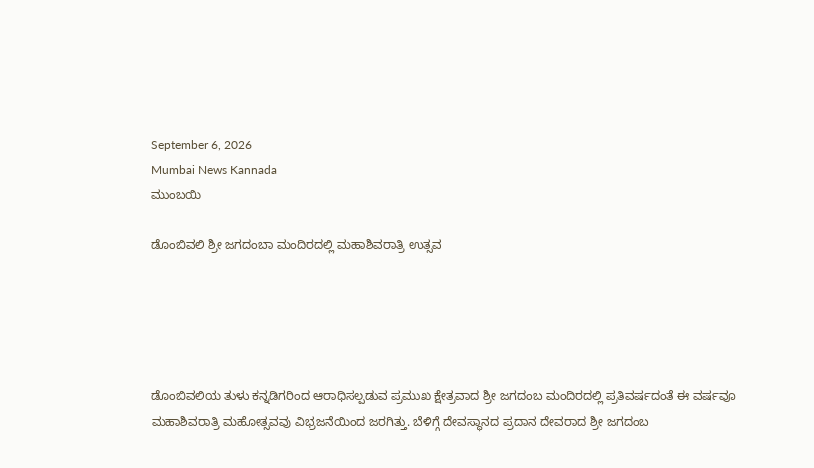September 6, 2026
Mumbai News Kannada
ಮುಂಬಯಿ

ಡೊಂಬಿವಲಿ ಶ್ರೀ ಜಗದಂಬಾ ಮಂದಿರದಲ್ಲಿ ಮಹಾಶಿವರಾತ್ರಿ ಉತ್ಸವ





ಡೊಂಬಿವಲಿಯ ತುಳು ಕನ್ನಡಿಗರಿಂದ ಆರಾಧಿಸಲ್ಪಡುವ ಪ್ರಮುಖ ಕ್ಷೇತ್ರವಾದ ಶ್ರೀ ಜಗದಂಬ ಮಂದಿರದಲ್ಲಿ ಪ್ರತಿವರ್ಷದಂತೆ ಈ ವರ್ಷವೂ ಮಹಾಶಿವರಾತ್ರಿ ಮಹೋತ್ಸವವು ವಿಭ್ರಜನೆಯಿಂದ ಜರಗಿತ್ತು. ಬೆಳಿಗ್ಗೆ ದೇವಸ್ಥಾನದ ಪ್ರದಾನ ದೇವರಾದ ಶ್ರೀ ಜಗದಂಬ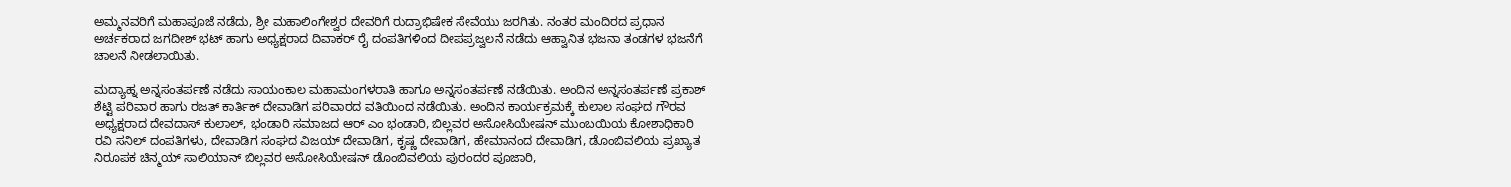ಅಮ್ಮನವರಿಗೆ ಮಹಾಪೂಜೆ ನಡೆದು, ಶ್ರೀ ಮಹಾಲಿಂಗೇಶ್ವರ ದೇವರಿಗೆ ರುದ್ರಾಭಿಷೇಕ ಸೇವೆಯು ಜರಗಿತು. ನಂತರ ಮಂದಿರದ ಪ್ರಧಾನ ಅರ್ಚಕರಾದ ಜಗದೀಶ್ ಭಟ್ ಹಾಗು ಅಧ್ಯಕ್ಷರಾದ ದಿವಾಕರ್ ರೈ ದಂಪತಿಗಳಿಂದ ದೀಪಪ್ರಜ್ವಲನೆ ನಡೆದು ಆಹ್ವಾನಿತ ಭಜನಾ ತಂಡಗಳ ಭಜನೆಗೆ ಚಾಲನೆ ನೀಡಲಾಯಿತು.

ಮದ್ಯಾಹ್ನ ಅನ್ನಸಂತರ್ಪಣೆ ನಡೆದು ಸಾಯಂಕಾಲ ಮಹಾಮಂಗಳರಾತಿ ಹಾಗೂ ಅನ್ನಸಂತರ್ಪಣೆ ನಡೆಯಿತು. ಅಂದಿನ ಅನ್ನಸಂತರ್ಪಣೆ ಪ್ರಕಾಶ್ ಶೆಟ್ಟಿ ಪರಿವಾರ ಹಾಗು ರಜತ್ ಕಾರ್ತಿಕ್ ದೇವಾಡಿಗ ಪರಿವಾರದ ವತಿಯಿಂದ ನಡೆಯಿತು. ಅಂದಿನ ಕಾರ್ಯಕ್ರಮಕ್ಕೆ ಕುಲಾಲ ಸಂಘದ ಗೌರವ ಅಧ್ಯಕ್ಷರಾದ ದೇವದಾಸ್ ಕುಲಾಲ್, ಭಂಡಾರಿ ಸಮಾಜದ ಆರ್ ಎಂ ಭಂಡಾರಿ, ಬಿಲ್ಲವರ ಅಸೋಸಿಯೇಷನ್ ಮುಂಬಯಿಯ ಕೋಶಾಧಿಕಾರಿ ರವಿ ಸನಿಲ್ ದಂಪತಿಗಳು, ದೇವಾಡಿಗ ಸಂಘದ ವಿಜಯ್ ದೇವಾಡಿಗ, ಕೃಷ್ಣ ದೇವಾಡಿಗ, ಹೇಮಾನಂದ ದೇವಾಡಿಗ, ಡೊಂಬಿವಲಿಯ ಪ್ರಖ್ಯಾತ ನಿರೂಪಕ ಚಿನ್ಮಯ್ ಸಾಲಿಯಾನ್ ಬಿಲ್ಲವರ ಅಸೋಸಿಯೇಷನ್ ಡೊಂಬಿವಲಿಯ ಪುರಂದರ ಪೂಜಾರಿ,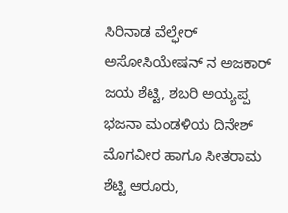ಸಿರಿನಾಡ ವೆಲ್ಫೇರ್ ಅಸೋಸಿಯೇಷನ್ ನ ಅಜಕಾರ್ ಜಯ ಶೆಟ್ಟಿ, ಶಬರಿ ಅಯ್ಯಪ್ಪ ಭಜನಾ ಮಂಡಳಿಯ ದಿನೇಶ್ ಮೊಗವೀರ ಹಾಗೂ ಸೀತರಾಮ ಶೆಟ್ಟಿ ಆರೂರು,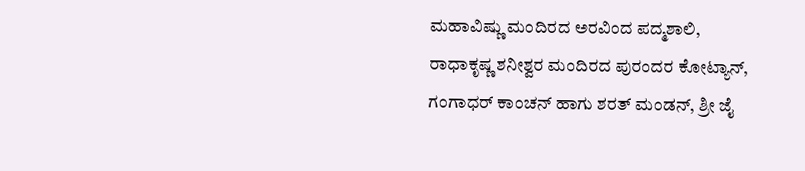ಮಹಾವಿಷ್ಣು ಮಂದಿರದ ಅರವಿಂದ ಪದ್ಮಶಾಲಿ, ರಾಧಾಕೃಷ್ಣ ಶನೀಶ್ವರ ಮಂದಿರದ ಪುರಂದರ ಕೋಟ್ಯಾನ್, ಗಂಗಾಧರ್ ಕಾಂಚನ್ ಹಾಗು ಶರತ್ ಮಂಡನ್, ಶ್ರೀ ಜೈ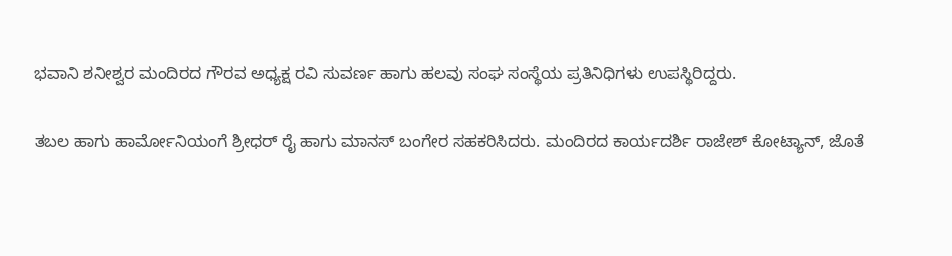ಭವಾನಿ ಶನೀಶ್ವರ ಮಂದಿರದ ಗೌರವ ಅಧ್ಯಕ್ಷ ರವಿ ಸುವರ್ಣ ಹಾಗು ಹಲವು ಸಂಘ ಸಂಸ್ಥೆಯ ಪ್ರತಿನಿಧಿಗಳು ಉಪಸ್ಥಿರಿದ್ದರು.

ತಬಲ ಹಾಗು ಹಾರ್ಮೋನಿಯಂಗೆ ಶ್ರೀಧರ್ ರೈ ಹಾಗು ಮಾನಸ್ ಬಂಗೇರ ಸಹಕರಿಸಿದರು. ಮಂದಿರದ ಕಾರ್ಯದರ್ಶಿ ರಾಜೇಶ್ ಕೋಟ್ಯಾನ್, ಜೊತೆ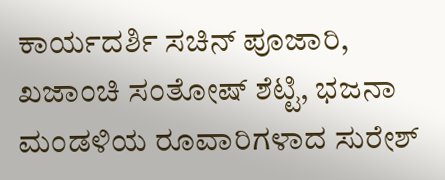ಕಾರ್ಯದರ್ಶಿ ಸಚಿನ್ ಪೂಜಾರಿ, ಖಜಾಂಚಿ ಸಂತೋಷ್ ಶೆಟ್ಟಿ, ಭಜನಾ ಮಂಡಳಿಯ ರೂವಾರಿಗಳಾದ ಸುರೇಶ್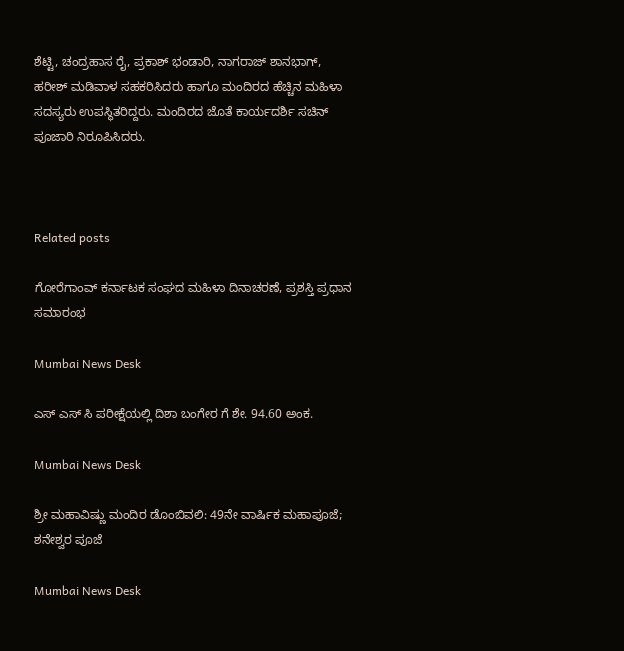ಶೆಟ್ಟಿ, ಚಂದ್ರಹಾಸ ರೈ, ಪ್ರಕಾಶ್ ಭಂಡಾರಿ, ನಾಗರಾಜ್ ಶಾನಭಾಗ್, ಹರೀಶ್ ಮಡಿವಾಳ ಸಹಕರಿಸಿದರು ಹಾಗೂ ಮಂದಿರದ ಹೆಚ್ಚಿನ ಮಹಿಳಾ ಸದಸ್ಯರು ಉಪಸ್ಥಿತರಿದ್ದರು. ಮಂದಿರದ ಜೊತೆ ಕಾರ್ಯದರ್ಶಿ ಸಚಿನ್ ಪೂಜಾರಿ ನಿರೂಪಿಸಿದರು.



Related posts

ಗೋರೆಗಾಂವ್ ಕರ್ನಾಟಕ ಸಂಘದ ಮಹಿಳಾ ದಿನಾಚರಣೆ, ಪ್ರಶಸ್ತಿ ಪ್ರಧಾನ ಸಮಾರಂಭ

Mumbai News Desk

ಎಸ್ ಎಸ್ ಸಿ ಪರೀಕ್ಷೆಯಲ್ಲಿ ದಿಶಾ ಬಂಗೇರ ಗೆ ಶೇ. 94.60 ಅಂಕ.

Mumbai News Desk

ಶ್ರೀ ಮಹಾವಿಷ್ಣು ಮಂದಿರ ಡೊಂಬಿವಲಿ: 49ನೇ ವಾರ್ಷಿಕ ಮಹಾಪೂಜೆ; ಶನೇಶ್ವರ ಪೂಜೆ

Mumbai News Desk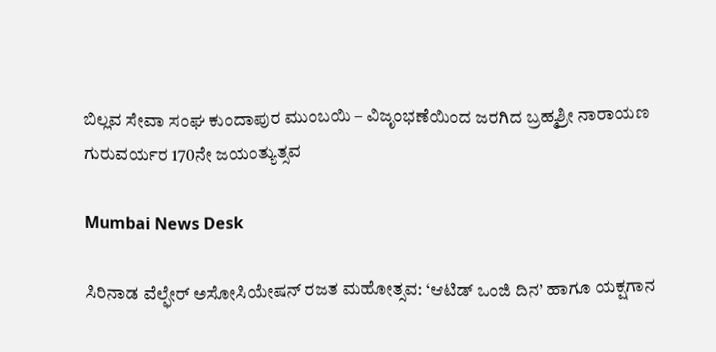ಬಿಲ್ಲವ ಸೇವಾ ಸಂಘ ಕುಂದಾಪುರ ಮುಂಬಯಿ – ವಿಜೃಂಭಣೆಯಿಂದ ಜರಗಿದ ಬ್ರಹ್ಮಶ್ರೀ ನಾರಾಯಣ ಗುರುವರ್ಯರ 170ನೇ ಜಯಂತ್ಯುತ್ಸವ

Mumbai News Desk

ಸಿರಿನಾಡ ವೆಲ್ಫೇರ್ ಅಸೋಸಿಯೇಷನ್‌ ರಜತ ಮಹೋತ್ಸವ: ‘ಆಟಿಡ್ ಒಂಜಿ ದಿನ’ ಹಾಗೂ ಯಕ್ಷಗಾನ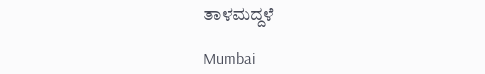ತಾಳಮದ್ದಳೆ

Mumbai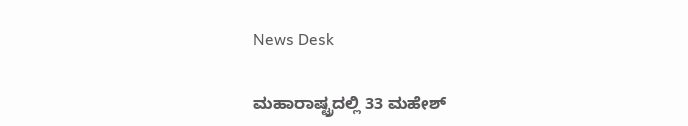News Desk

ಮಹಾರಾಷ್ಟ್ರದಲ್ಲಿ 33 ಮಹೇಶ್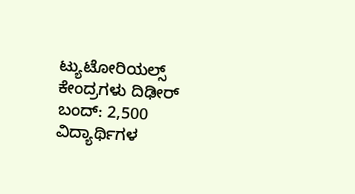ಟ್ಯುಟೋರಿಯಲ್ಸ್ ಕೇಂದ್ರಗಳು ದಿಢೀರ್ ಬಂದ್: 2,500 ವಿದ್ಯಾರ್ಥಿಗಳ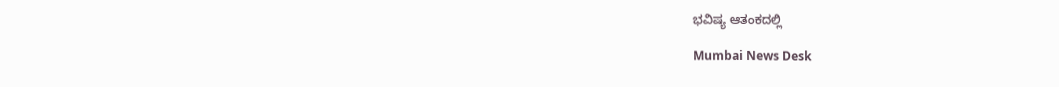ಭವಿಷ್ಯ ಆತಂಕದಲ್ಲಿ

Mumbai News Desk